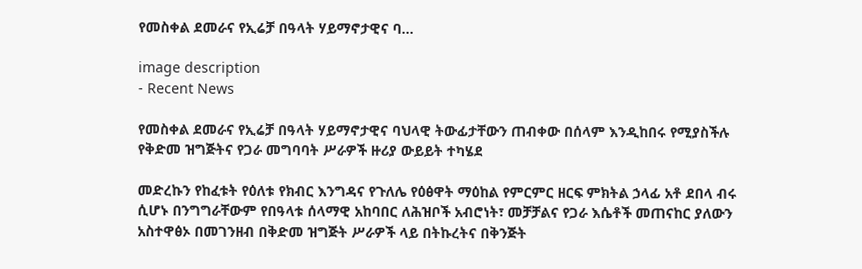የመስቀል ደመራና የኢሬቻ በዓላት ሃይማኖታዊና ባ...

image description
- Recent News

የመስቀል ደመራና የኢሬቻ በዓላት ሃይማኖታዊና ባህላዊ ትውፊታቸውን ጠብቀው በሰላም እንዲከበሩ የሚያስችሉ የቅድመ ዝግጅትና የጋራ መግባባት ሥራዎች ዙሪያ ውይይት ተካሄደ

መድረኩን የከፈቱት የዕለቱ የክብር እንግዳና የጉለሌ የዕፅዋት ማዕከል የምርምር ዘርፍ ምክትል ኃላፊ አቶ ደበላ ብሩ ሲሆኑ በንግግራቸውም የበዓላቱ ሰላማዊ አከባበር ለሕዝቦች አብሮነት፣ መቻቻልና የጋራ እሴቶች መጠናከር ያለውን አስተዋፅኦ በመገንዘብ በቅድመ ዝግጅት ሥራዎች ላይ በትኩረትና በቅንጅት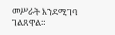መሥራት እንደሚገባ ገልጸዋል።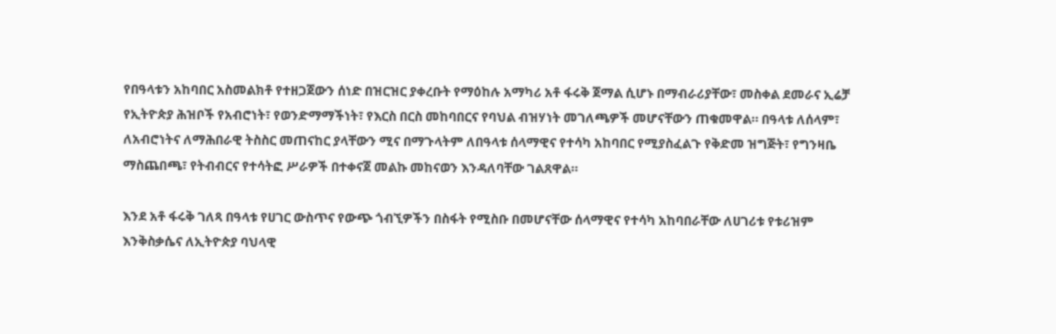የበዓላቱን አከባበር አስመልክቶ የተዘጋጀውን ሰነድ በዝርዝር ያቀረቡት የማዕከሉ አማካሪ አቶ ፋሩቅ ጀማል ሲሆኑ በማብራሪያቸው፣ መስቀል ደመራና ኢሬቻ የኢትዮጵያ ሕዝቦች የአብሮነት፣ የወንድማማችነት፣ የእርስ በርስ መከባበርና የባህል ብዝሃነት መገለጫዎች መሆናቸውን ጠቁመዋል። በዓላቱ ለሰላም፣ ለአብሮነትና ለማሕበራዊ ትስስር መጠናከር ያላቸውን ሚና በማጉላትም ለበዓላቱ ሰላማዊና የተሳካ አከባበር የሚያስፈልጉ የቅድመ ዝግጅት፣ የግንዛቤ ማስጨበጫ፣ የትብብርና የተሳትፎ ሥራዎች በተቀናጀ መልኩ መከናወን እንዳለባቸው ገልጸዋል።

እንደ አቶ ፋሩቅ ገለጻ በዓላቱ የሀገር ውስጥና የውጭ ጎብኚዎችን በስፋት የሚስቡ በመሆናቸው ሰላማዊና የተሳካ አከባበራቸው ለሀገሪቱ የቱሪዝም እንቅስቃሴና ለኢትዮጵያ ባህላዊ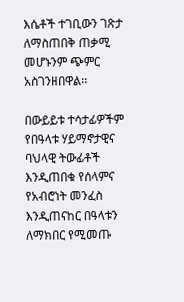እሴቶች ተገቢውን ገጽታ ለማስጠበቅ ጠቃሚ መሆኑንም ጭምር አስገንዘበዋል፡፡

በውይይቱ ተሳታፊዎችም የበዓላቱ ሃይማኖታዊና ባህላዊ ትውፊቶች እንዲጠበቁ የሰላምና የአብሮነት መንፈስ እንዲጠናከር በዓላቱን ለማክበር የሚመጡ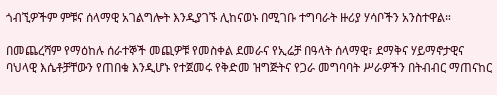ጎብኚዎችም ምቹና ሰላማዊ አገልግሎት እንዲያገኙ ሊከናወኑ በሚገቡ ተግባራት ዙሪያ ሃሳቦችን አንስተዋል።

በመጨረሻም የማዕከሉ ሰራተኞች መጪዎቹ የመስቀል ደመራና የኢሬቻ በዓላት ሰላማዊ፣ ደማቅና ሃይማኖታዊና ባህላዊ እሴቶቻቸውን የጠበቁ እንዲሆኑ የተጀመሩ የቅድመ ዝግጅትና የጋራ መግባባት ሥራዎችን በትብብር ማጠናከር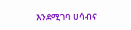እንደሚገባ ሀሳብና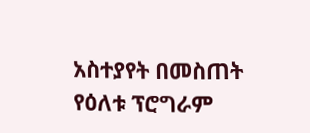አስተያየት በመስጠት የዕለቱ ፕሮግራም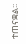ተጠናቋል፡፡